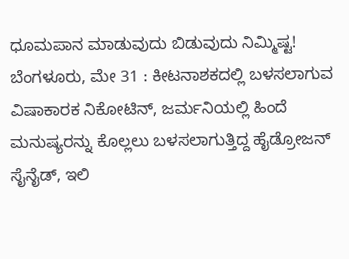ಧೂಮಪಾನ ಮಾಡುವುದು ಬಿಡುವುದು ನಿಮ್ಮಿಷ್ಟ!
ಬೆಂಗಳೂರು, ಮೇ 31 : ಕೀಟನಾಶಕದಲ್ಲಿ ಬಳಸಲಾಗುವ ವಿಷಾಕಾರಕ ನಿಕೋಟಿನ್, ಜರ್ಮನಿಯಲ್ಲಿ ಹಿಂದೆ ಮನುಷ್ಯರನ್ನು ಕೊಲ್ಲಲು ಬಳಸಲಾಗುತ್ತಿದ್ದ ಹೈಡ್ರೋಜನ್ ಸೈನೈಡ್, ಇಲಿ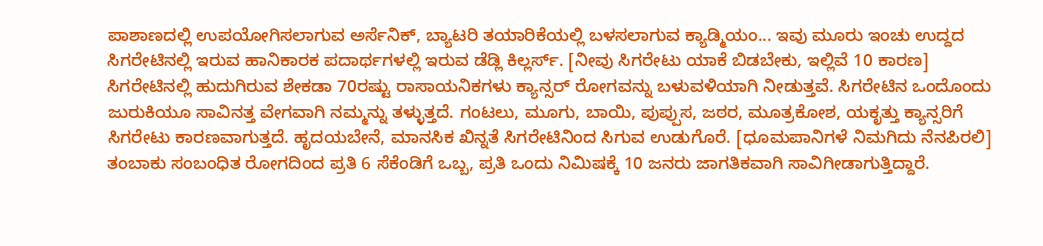ಪಾಶಾಣದಲ್ಲಿ ಉಪಯೋಗಿಸಲಾಗುವ ಅರ್ಸೆನಿಕ್, ಬ್ಯಾಟರಿ ತಯಾರಿಕೆಯಲ್ಲಿ ಬಳಸಲಾಗುವ ಕ್ಯಾಡ್ಮಿಯಂ... ಇವು ಮೂರು ಇಂಚು ಉದ್ದದ ಸಿಗರೇಟಿನಲ್ಲಿ ಇರುವ ಹಾನಿಕಾರಕ ಪದಾರ್ಥಗಳಲ್ಲಿ ಇರುವ ಡೆಡ್ಲಿ ಕಿಲ್ಲರ್ಸ್. [ನೀವು ಸಿಗರೇಟು ಯಾಕೆ ಬಿಡಬೇಕು, ಇಲ್ಲಿವೆ 10 ಕಾರಣ]
ಸಿಗರೇಟಿನಲ್ಲಿ ಹುದುಗಿರುವ ಶೇಕಡಾ 70ರಷ್ಟು ರಾಸಾಯನಿಕಗಳು ಕ್ಯಾನ್ಸರ್ ರೋಗವನ್ನು ಬಳುವಳಿಯಾಗಿ ನೀಡುತ್ತವೆ. ಸಿಗರೇಟಿನ ಒಂದೊಂದು ಜುರುಕಿಯೂ ಸಾವಿನತ್ತ ವೇಗವಾಗಿ ನಮ್ಮನ್ನು ತಳ್ಳುತ್ತದೆ. ಗಂಟಲು, ಮೂಗು, ಬಾಯಿ, ಪುಪ್ಪುಸ, ಜಠರ, ಮೂತ್ರಕೋಶ, ಯಕೃತ್ತು ಕ್ಯಾನ್ಸರಿಗೆ ಸಿಗರೇಟು ಕಾರಣವಾಗುತ್ತದೆ. ಹೃದಯಬೇನೆ, ಮಾನಸಿಕ ಖಿನ್ನತೆ ಸಿಗರೇಟಿನಿಂದ ಸಿಗುವ ಉಡುಗೊರೆ. [ಧೂಮಪಾನಿಗಳೆ ನಿಮಗಿದು ನೆನಪಿರಲಿ]
ತಂಬಾಕು ಸಂಬಂಧಿತ ರೋಗದಿಂದ ಪ್ರತಿ 6 ಸೆಕೆಂಡಿಗೆ ಒಬ್ಬ, ಪ್ರತಿ ಒಂದು ನಿಮಿಷಕ್ಕೆ 10 ಜನರು ಜಾಗತಿಕವಾಗಿ ಸಾವಿಗೀಡಾಗುತ್ತಿದ್ದಾರೆ.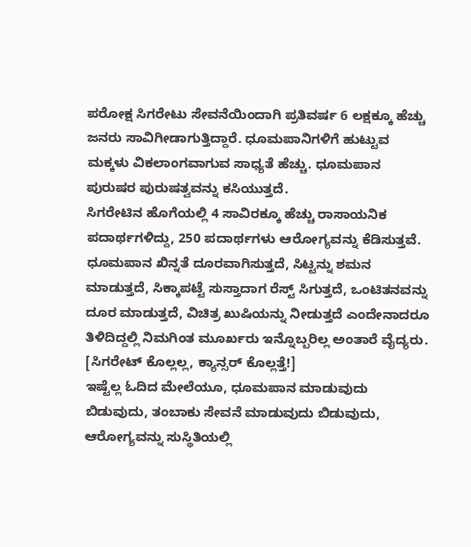ಪರೋಕ್ಷ ಸಿಗರೇಟು ಸೇವನೆಯಿಂದಾಗಿ ಪ್ರತಿವರ್ಷ 6 ಲಕ್ಷಕ್ಕೂ ಹೆಚ್ಚು ಜನರು ಸಾವಿಗೀಡಾಗುತ್ತಿದ್ದಾರೆ. ಧೂಮಪಾನಿಗಳಿಗೆ ಹುಟ್ಟುವ ಮಕ್ಕಳು ವಿಕಲಾಂಗವಾಗುವ ಸಾಧ್ಯತೆ ಹೆಚ್ಚು. ಧೂಮಪಾನ ಪುರುಷರ ಪುರುಷತ್ವವನ್ನು ಕಸಿಯುತ್ತದೆ.
ಸಿಗರೇಟಿನ ಹೊಗೆಯಲ್ಲಿ 4 ಸಾವಿರಕ್ಕೂ ಹೆಚ್ಚು ರಾಸಾಯನಿಕ ಪದಾರ್ಥಗಳಿದ್ದು, 250 ಪದಾರ್ಥಗಳು ಆರೋಗ್ಯವನ್ನು ಕೆಡಿಸುತ್ತವೆ. ಧೂಮಪಾನ ಖಿನ್ನತೆ ದೂರವಾಗಿಸುತ್ತದೆ, ಸಿಟ್ಟನ್ನು ಶಮನ ಮಾಡುತ್ತದೆ, ಸಿಕ್ಕಾಪಟ್ಟೆ ಸುಸ್ತಾದಾಗ ರೆಸ್ಟ್ ಸಿಗುತ್ತದೆ, ಒಂಟಿತನವನ್ನು ದೂರ ಮಾಡುತ್ತದೆ, ವಿಚಿತ್ರ ಖುಷಿಯನ್ನು ನೀಡುತ್ತದೆ ಎಂದೇನಾದರೂ ತಿಳಿದಿದ್ದಲ್ಲಿ ನಿಮಗಿಂತ ಮೂರ್ಖರು ಇನ್ನೊಬ್ಬರಿಲ್ಲ ಅಂತಾರೆ ವೈದ್ಯರು. [ಸಿಗರೇಟ್ ಕೊಲ್ಲಲ್ಲ, ಕ್ಯಾನ್ಸರ್ ಕೊಲ್ಲತ್ತೆ!]
ಇಷ್ಟೆಲ್ಲ ಓದಿದ ಮೇಲೆಯೂ, ಧೂಮಪಾನ ಮಾಡುವುದು ಬಿಡುವುದು, ತಂಬಾಕು ಸೇವನೆ ಮಾಡುವುದು ಬಿಡುವುದು, ಆರೋಗ್ಯವನ್ನು ಸುಸ್ಥಿತಿಯಲ್ಲಿ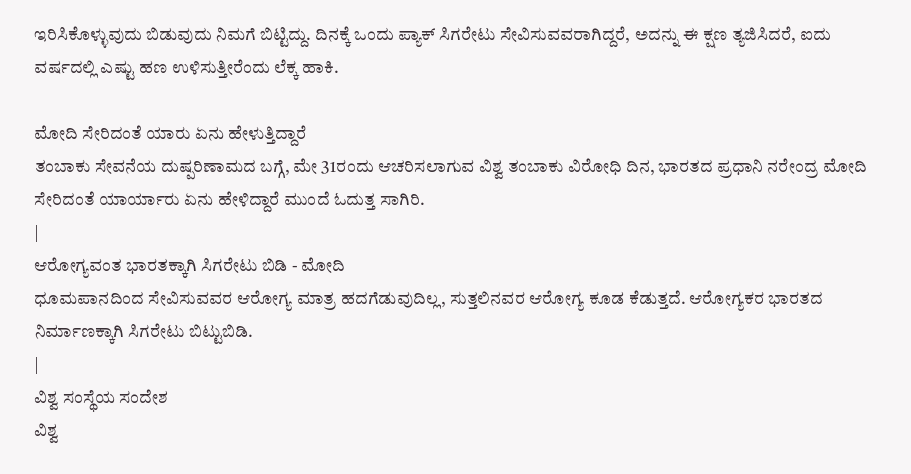ಇರಿಸಿಕೊಳ್ಳುವುದು ಬಿಡುವುದು ನಿಮಗೆ ಬಿಟ್ಟಿದ್ದು. ದಿನಕ್ಕೆ ಒಂದು ಪ್ಯಾಕ್ ಸಿಗರೇಟು ಸೇವಿಸುವವರಾಗಿದ್ದರೆ, ಅದನ್ನು ಈ ಕ್ಷಣ ತ್ಯಜಿಸಿದರೆ, ಐದು ವರ್ಷದಲ್ಲಿ ಎಷ್ಟು ಹಣ ಉಳಿಸುತ್ತೀರೆಂದು ಲೆಕ್ಕ ಹಾಕಿ.

ಮೋದಿ ಸೇರಿದಂತೆ ಯಾರು ಏನು ಹೇಳುತ್ತಿದ್ದಾರೆ
ತಂಬಾಕು ಸೇವನೆಯ ದುಷ್ಪರಿಣಾಮದ ಬಗ್ಗೆ, ಮೇ 31ರಂದು ಆಚರಿಸಲಾಗುವ ವಿಶ್ವ ತಂಬಾಕು ವಿರೋಧಿ ದಿನ, ಭಾರತದ ಪ್ರಧಾನಿ ನರೇಂದ್ರ ಮೋದಿ ಸೇರಿದಂತೆ ಯಾರ್ಯಾರು ಏನು ಹೇಳಿದ್ದಾರೆ ಮುಂದೆ ಓದುತ್ತ ಸಾಗಿರಿ.
|
ಆರೋಗ್ಯವಂತ ಭಾರತಕ್ಕಾಗಿ ಸಿಗರೇಟು ಬಿಡಿ - ಮೋದಿ
ಧೂಮಪಾನದಿಂದ ಸೇವಿಸುವವರ ಆರೋಗ್ಯ ಮಾತ್ರ ಹದಗೆಡುವುದಿಲ್ಲ, ಸುತ್ತಲಿನವರ ಆರೋಗ್ಯ ಕೂಡ ಕೆಡುತ್ತದೆ. ಆರೋಗ್ಯಕರ ಭಾರತದ ನಿರ್ಮಾಣಕ್ಕಾಗಿ ಸಿಗರೇಟು ಬಿಟ್ಟುಬಿಡಿ.
|
ವಿಶ್ವ ಸಂಸ್ಥೆಯ ಸಂದೇಶ
ವಿಶ್ವ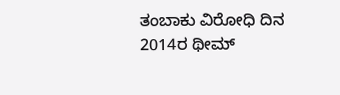ತಂಬಾಕು ವಿರೋಧಿ ದಿನ 2014ರ ಥೀಮ್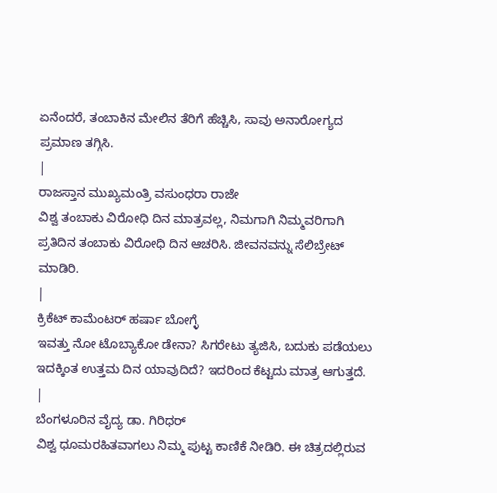ಏನೆಂದರೆ, ತಂಬಾಕಿನ ಮೇಲಿನ ತೆರಿಗೆ ಹೆಚ್ಚಿಸಿ, ಸಾವು ಅನಾರೋಗ್ಯದ ಪ್ರಮಾಣ ತಗ್ಗಿಸಿ.
|
ರಾಜಸ್ತಾನ ಮುಖ್ಯಮಂತ್ರಿ ವಸುಂಧರಾ ರಾಜೇ
ವಿಶ್ವ ತಂಬಾಕು ವಿರೋಧಿ ದಿನ ಮಾತ್ರವಲ್ಲ, ನಿಮಗಾಗಿ ನಿಮ್ಮವರಿಗಾಗಿ ಪ್ರತಿದಿನ ತಂಬಾಕು ವಿರೋಧಿ ದಿನ ಆಚರಿಸಿ. ಜೀವನವನ್ನು ಸೆಲಿಬ್ರೇಟ್ ಮಾಡಿರಿ.
|
ಕ್ರಿಕೆಟ್ ಕಾಮೆಂಟರ್ ಹರ್ಷಾ ಬೋಗ್ಳೆ
ಇವತ್ತು ನೋ ಟೊಬ್ಯಾಕೋ ಡೇನಾ? ಸಿಗರೇಟು ತ್ಯಜಿಸಿ, ಬದುಕು ಪಡೆಯಲು ಇದಕ್ಕಿಂತ ಉತ್ತಮ ದಿನ ಯಾವುದಿದೆ? ಇದರಿಂದ ಕೆಟ್ಟದು ಮಾತ್ರ ಆಗುತ್ತದೆ.
|
ಬೆಂಗಳೂರಿನ ವೈದ್ಯ ಡಾ. ಗಿರಿಧರ್
ವಿಶ್ವ ಧೂಮರಹಿತವಾಗಲು ನಿಮ್ಮ ಪುಟ್ಟ ಕಾಣಿಕೆ ನೀಡಿರಿ. ಈ ಚಿತ್ರದಲ್ಲಿರುವ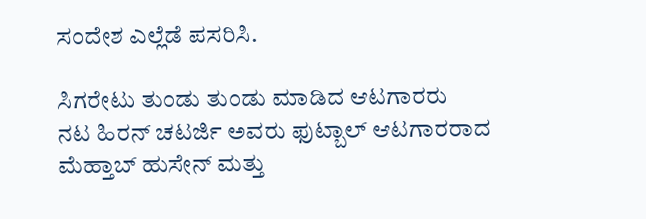ಸಂದೇಶ ಎಲ್ಲೆಡೆ ಪಸರಿಸಿ.

ಸಿಗರೇಟು ತುಂಡು ತುಂಡು ಮಾಡಿದ ಆಟಗಾರರು
ನಟ ಹಿರನ್ ಚಟರ್ಜಿ ಅವರು ಫುಟ್ಬಾಲ್ ಆಟಗಾರರಾದ ಮೆಹ್ತಾಬ್ ಹುಸೇನ್ ಮತ್ತು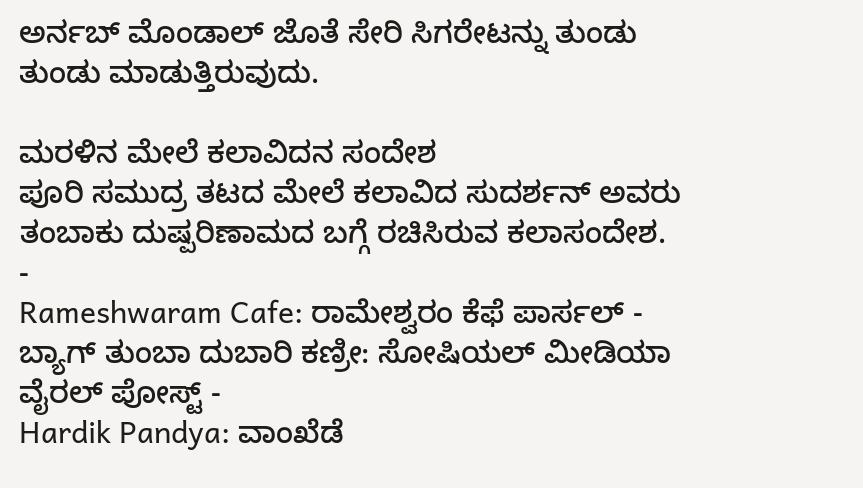ಅರ್ನಬ್ ಮೊಂಡಾಲ್ ಜೊತೆ ಸೇರಿ ಸಿಗರೇಟನ್ನು ತುಂಡು ತುಂಡು ಮಾಡುತ್ತಿರುವುದು.

ಮರಳಿನ ಮೇಲೆ ಕಲಾವಿದನ ಸಂದೇಶ
ಪೂರಿ ಸಮುದ್ರ ತಟದ ಮೇಲೆ ಕಲಾವಿದ ಸುದರ್ಶನ್ ಅವರು ತಂಬಾಕು ದುಷ್ಪರಿಣಾಮದ ಬಗ್ಗೆ ರಚಿಸಿರುವ ಕಲಾಸಂದೇಶ.
-
Rameshwaram Cafe: ರಾಮೇಶ್ವರಂ ಕೆಫೆ ಪಾರ್ಸಲ್ - ಬ್ಯಾಗ್ ತುಂಬಾ ದುಬಾರಿ ಕಣ್ರೀ: ಸೋಷಿಯಲ್ ಮೀಡಿಯಾ ವೈರಲ್ ಪೋಸ್ಟ್ -
Hardik Pandya: ವಾಂಖೆಡೆ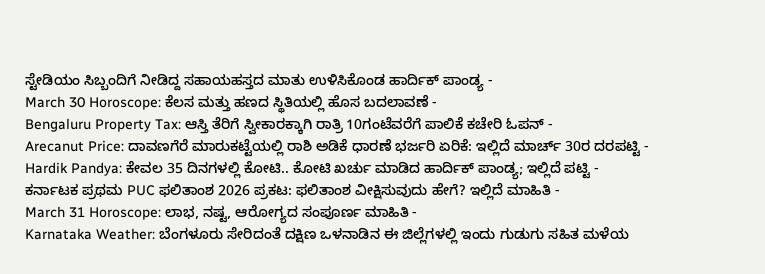ಸ್ಟೇಡಿಯಂ ಸಿಬ್ಬಂದಿಗೆ ನೀಡಿದ್ದ ಸಹಾಯಹಸ್ತದ ಮಾತು ಉಳಿಸಿಕೊಂಡ ಹಾರ್ದಿಕ್ ಪಾಂಡ್ಯ -
March 30 Horoscope: ಕೆಲಸ ಮತ್ತು ಹಣದ ಸ್ಥಿತಿಯಲ್ಲಿ ಹೊಸ ಬದಲಾವಣೆ -
Bengaluru Property Tax: ಆಸ್ತಿ ತೆರಿಗೆ ಸ್ವೀಕಾರಕ್ಕಾಗಿ ರಾತ್ರಿ 10ಗಂಟೆವರೆಗೆ ಪಾಲಿಕೆ ಕಚೇರಿ ಓಪನ್ -
Arecanut Price: ದಾವಣಗೆರೆ ಮಾರುಕಟ್ಟೆಯಲ್ಲಿ ರಾಶಿ ಅಡಿಕೆ ಧಾರಣೆ ಭರ್ಜರಿ ಏರಿಕೆ: ಇಲ್ಲಿದೆ ಮಾರ್ಚ್ 30ರ ದರಪಟ್ಟಿ -
Hardik Pandya: ಕೇವಲ 35 ದಿನಗಳಲ್ಲಿ ಕೋಟಿ.. ಕೋಟಿ ಖರ್ಚು ಮಾಡಿದ ಹಾರ್ದಿಕ್ ಪಾಂಡ್ಯ; ಇಲ್ಲಿದೆ ಪಟ್ಟಿ -
ಕರ್ನಾಟಕ ಪ್ರಥಮ PUC ಫಲಿತಾಂಶ 2026 ಪ್ರಕಟ: ಫಲಿತಾಂಶ ವೀಕ್ಷಿಸುವುದು ಹೇಗೆ? ಇಲ್ಲಿದೆ ಮಾಹಿತಿ -
March 31 Horoscope: ಲಾಭ, ನಷ್ಟ, ಆರೋಗ್ಯದ ಸಂಪೂರ್ಣ ಮಾಹಿತಿ -
Karnataka Weather: ಬೆಂಗಳೂರು ಸೇರಿದಂತೆ ದಕ್ಷಿಣ ಒಳನಾಡಿನ ಈ ಜಿಲ್ಲೆಗಳಲ್ಲಿ ಇಂದು ಗುಡುಗು ಸಹಿತ ಮಳೆಯ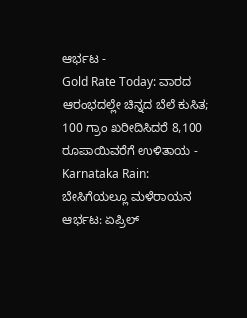ಆರ್ಭಟ -
Gold Rate Today: ವಾರದ ಆರಂಭದಲ್ಲೇ ಚಿನ್ನದ ಬೆಲೆ ಕುಸಿತ; 100 ಗ್ರಾಂ ಖರೀದಿಸಿದರೆ 8,100 ರೂಪಾಯಿವರೆಗೆ ಉಳಿತಾಯ -
Karnataka Rain: ಬೇಸಿಗೆಯಲ್ಲೂ ಮಳೆರಾಯನ ಆರ್ಭಟ: ಏಪ್ರಿಲ್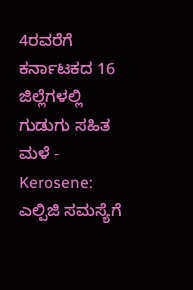4ರವರೆಗೆ ಕರ್ನಾಟಕದ 16 ಜಿಲ್ಲೆಗಳಲ್ಲಿ ಗುಡುಗು ಸಹಿತ ಮಳೆ -
Kerosene: ಎಲ್ಪಿಜಿ ಸಮಸ್ಯೆಗೆ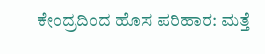ಕೇಂದ್ರದಿಂದ ಹೊಸ ಪರಿಹಾರ: ಮತ್ತೆ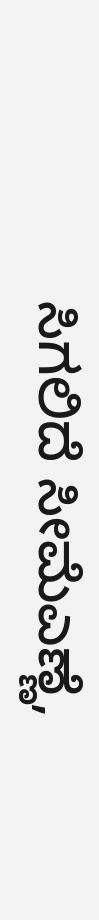ಸಿಗಲಿದೆ ಸೀಮೆಎಣ್ಣೆ,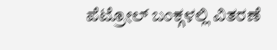ಪೆಟ್ರೋಲ್ ಬಂಕ್ಗಳಲ್ಲಿ ವಿತರಣೆ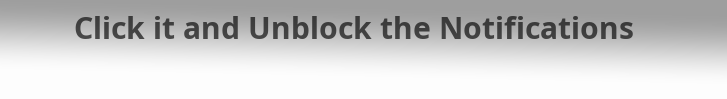Click it and Unblock the Notifications